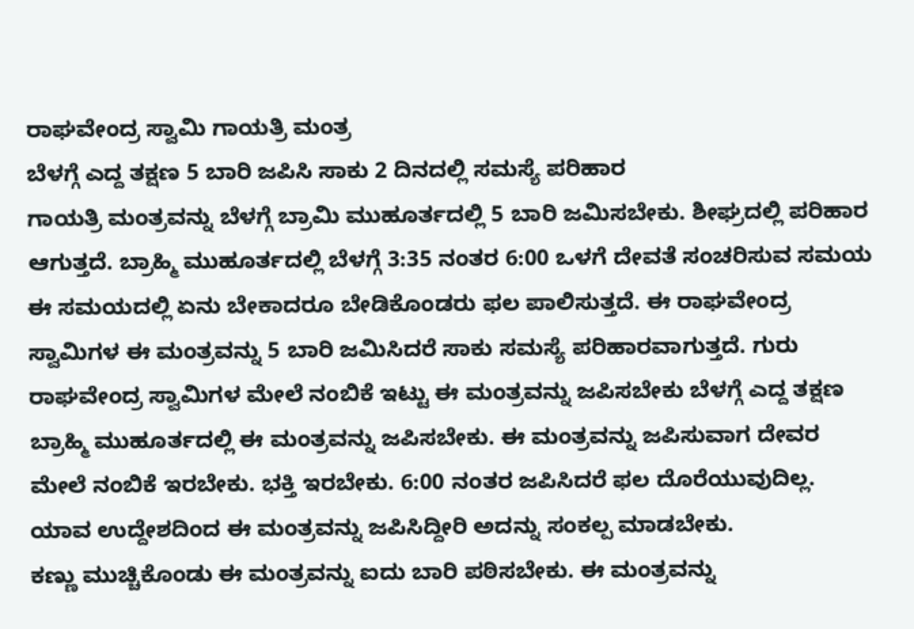ರಾಘವೇಂದ್ರ ಸ್ವಾಮಿ ಗಾಯತ್ರಿ ಮಂತ್ರ
ಬೆಳಗ್ಗೆ ಎದ್ದ ತಕ್ಷಣ 5 ಬಾರಿ ಜಪಿಸಿ ಸಾಕು 2 ದಿನದಲ್ಲಿ ಸಮಸ್ಯೆ ಪರಿಹಾರ
ಗಾಯತ್ರಿ ಮಂತ್ರವನ್ನು ಬೆಳಗ್ಗೆ ಬ್ರಾಮಿ ಮುಹೂರ್ತದಲ್ಲಿ 5 ಬಾರಿ ಜಮಿಸಬೇಕು. ಶೀಘ್ರದಲ್ಲಿ ಪರಿಹಾರ ಆಗುತ್ತದೆ. ಬ್ರಾಹ್ಮಿ ಮುಹೂರ್ತದಲ್ಲಿ ಬೆಳಗ್ಗೆ 3:35 ನಂತರ 6:00 ಒಳಗೆ ದೇವತೆ ಸಂಚರಿಸುವ ಸಮಯ ಈ ಸಮಯದಲ್ಲಿ ಏನು ಬೇಕಾದರೂ ಬೇಡಿಕೊಂಡರು ಫಲ ಪಾಲಿಸುತ್ತದೆ. ಈ ರಾಘವೇಂದ್ರ ಸ್ವಾಮಿಗಳ ಈ ಮಂತ್ರವನ್ನು 5 ಬಾರಿ ಜಮಿಸಿದರೆ ಸಾಕು ಸಮಸ್ಯೆ ಪರಿಹಾರವಾಗುತ್ತದೆ. ಗುರು ರಾಘವೇಂದ್ರ ಸ್ವಾಮಿಗಳ ಮೇಲೆ ನಂಬಿಕೆ ಇಟ್ಟು ಈ ಮಂತ್ರವನ್ನು ಜಪಿಸಬೇಕು ಬೆಳಗ್ಗೆ ಎದ್ದ ತಕ್ಷಣ ಬ್ರಾಹ್ಮಿ ಮುಹೂರ್ತದಲ್ಲಿ ಈ ಮಂತ್ರವನ್ನು ಜಪಿಸಬೇಕು. ಈ ಮಂತ್ರವನ್ನು ಜಪಿಸುವಾಗ ದೇವರ ಮೇಲೆ ನಂಬಿಕೆ ಇರಬೇಕು. ಭಕ್ತಿ ಇರಬೇಕು. 6:00 ನಂತರ ಜಪಿಸಿದರೆ ಫಲ ದೊರೆಯುವುದಿಲ್ಲ. ಯಾವ ಉದ್ದೇಶದಿಂದ ಈ ಮಂತ್ರವನ್ನು ಜಪಿಸಿದ್ದೀರಿ ಅದನ್ನು ಸಂಕಲ್ಪ ಮಾಡಬೇಕು.
ಕಣ್ಣು ಮುಚ್ಚಿಕೊಂಡು ಈ ಮಂತ್ರವನ್ನು ಐದು ಬಾರಿ ಪಠಿಸಬೇಕು. ಈ ಮಂತ್ರವನ್ನು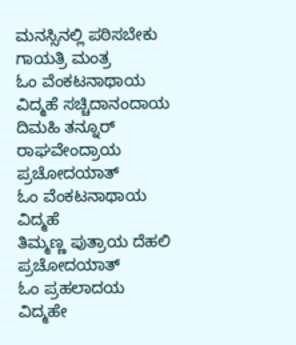ಮನಸ್ಸಿನಲ್ಲಿ ಪಠಿಸಬೇಕು
ಗಾಯತ್ರಿ ಮಂತ್ರ
ಓಂ ವೆಂಕಟನಾಥಾಯ ವಿದ್ಮಹೆ ಸಚ್ಚಿದಾನಂದಾಯ
ದಿಮಹಿ ತನ್ನೂರ್ ರಾಘವೇಂದ್ರಾಯ ಪ್ರಚೋದಯಾತ್
ಓಂ ವೆಂಕಟನಾಥಾಯ ವಿದ್ಮಹೆ
ತಿಮ್ಮಣ್ಣ ಪುತ್ರಾಯ ದೆಹಲಿ ಪ್ರಚೋದಯಾತ್
ಓಂ ಪ್ರಹಲಾದಯ ವಿದ್ಮಹೇ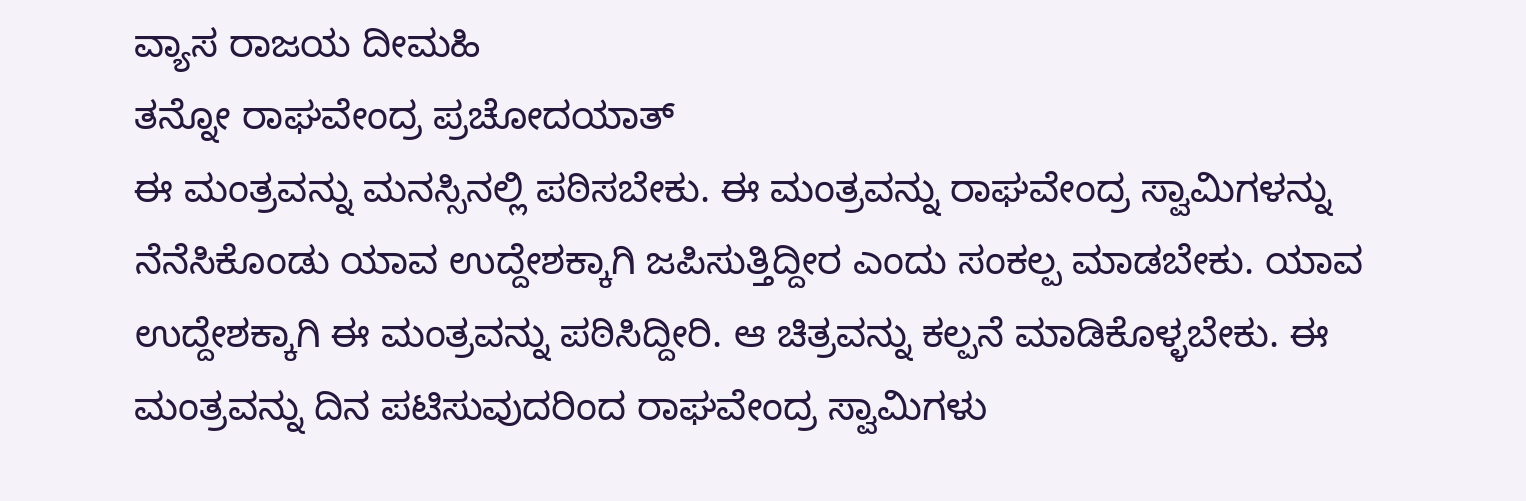ವ್ಯಾಸ ರಾಜಯ ದೀಮಹಿ
ತನ್ನೋ ರಾಘವೇಂದ್ರ ಪ್ರಚೋದಯಾತ್
ಈ ಮಂತ್ರವನ್ನು ಮನಸ್ಸಿನಲ್ಲಿ ಪಠಿಸಬೇಕು. ಈ ಮಂತ್ರವನ್ನು ರಾಘವೇಂದ್ರ ಸ್ವಾಮಿಗಳನ್ನು ನೆನೆಸಿಕೊಂಡು ಯಾವ ಉದ್ದೇಶಕ್ಕಾಗಿ ಜಪಿಸುತ್ತಿದ್ದೀರ ಎಂದು ಸಂಕಲ್ಪ ಮಾಡಬೇಕು. ಯಾವ ಉದ್ದೇಶಕ್ಕಾಗಿ ಈ ಮಂತ್ರವನ್ನು ಪಠಿಸಿದ್ದೀರಿ. ಆ ಚಿತ್ರವನ್ನು ಕಲ್ಪನೆ ಮಾಡಿಕೊಳ್ಳಬೇಕು. ಈ ಮಂತ್ರವನ್ನು ದಿನ ಪಟಿಸುವುದರಿಂದ ರಾಘವೇಂದ್ರ ಸ್ವಾಮಿಗಳು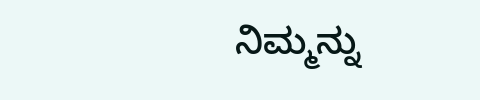ನಿಮ್ಮನ್ನು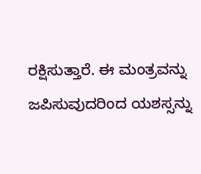ರಕ್ಷಿಸುತ್ತಾರೆ. ಈ ಮಂತ್ರವನ್ನು ಜಪಿಸುವುದರಿಂದ ಯಶಸ್ಸನ್ನು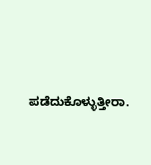ಪಡೆದುಕೊಳ್ಳುತ್ತೀರಾ.